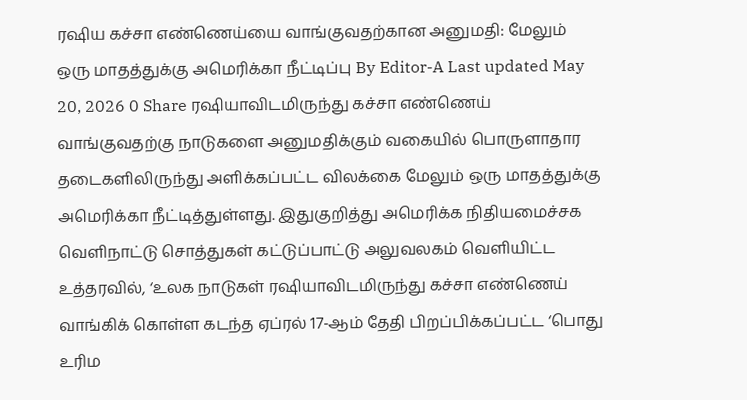ரஷிய கச்சா எண்ணெய்யை வாங்குவதற்கான அனுமதி: மேலும் ஒரு மாதத்துக்கு அமெரிக்கா நீட்டிப்பு By Editor-A Last updated May 20, 2026 0 Share ரஷியாவிடமிருந்து கச்சா எண்ணெய் வாங்குவதற்கு நாடுகளை அனுமதிக்கும் வகையில் பொருளாதார தடைகளிலிருந்து அளிக்கப்பட்ட விலக்கை மேலும் ஒரு மாதத்துக்கு அமெரிக்கா நீட்டித்துள்ளது. இதுகுறித்து அமெரிக்க நிதியமைச்சக வெளிநாட்டு சொத்துகள் கட்டுப்பாட்டு அலுவலகம் வெளியிட்ட உத்தரவில், ‘உலக நாடுகள் ரஷியாவிடமிருந்து கச்சா எண்ணெய் வாங்கிக் கொள்ள கடந்த ஏப்ரல் 17-ஆம் தேதி பிறப்பிக்கப்பட்ட ‘பொது உரிம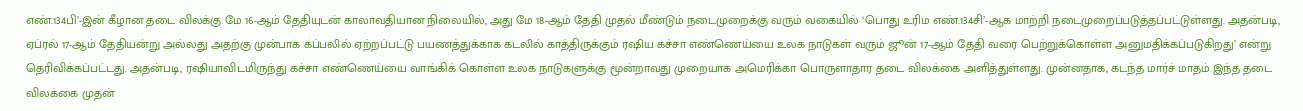எண்.134பி’-இன் கீழான தடை விலக்கு மே 16-ஆம் தேதியுடன் காலாவதியான நிலையில், அது மே 18-ஆம் தேதி முதல் மீண்டும் நடைமுறைக்கு வரும் வகையில் ‘பொது உரிம எண்.134சி’-ஆக மாற்றி நடைமுறைப்படுத்தப்பட்டுள்ளது. அதன்படி, ஏப்ரல் 17-ஆம் தேதியன்று அல்லது அதற்கு முன்பாக கப்பலில் ஏற்றப்பட்டு பயணத்துக்காக கடலில் காத்திருக்கும் ரஷிய கச்சா எண்ணெய்யை உலக நாடுகள் வரும் ஜூன் 17-ஆம் தேதி வரை பெற்றுக்கொள்ள அனுமதிக்கப்படுகிறது’ என்று தெரிவிக்கப்பட்டது. அதன்படி, ரஷியாவிடமிருந்து கச்சா எண்ணெய்யை வாங்கிக் கொள்ள உலக நாடுகளுக்கு மூன்றாவது முறையாக அமெரிக்கா பொருளாதார தடை விலக்கை அளித்துள்ளது. முன்னதாக, கடந்த மார்ச் மாதம் இந்த தடை விலக்கை முதன்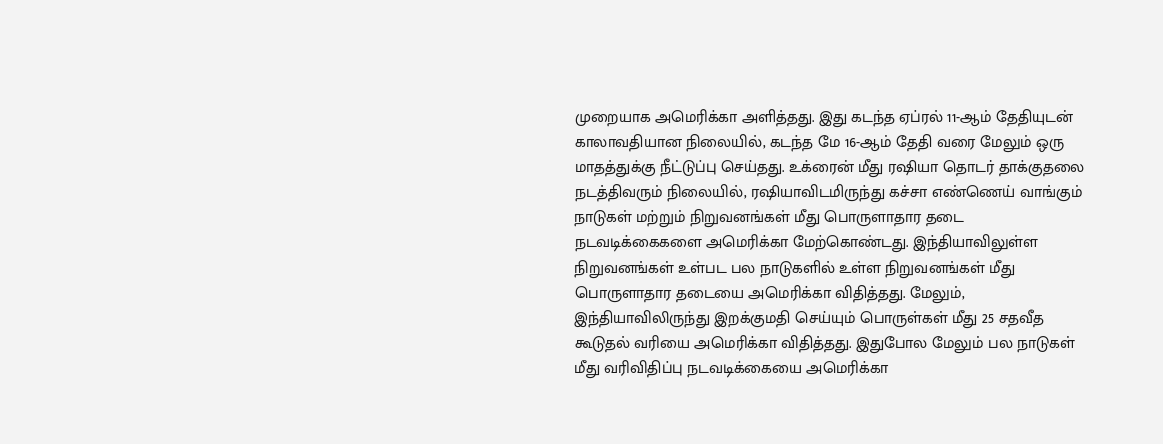முறையாக அமெரிக்கா அளித்தது. இது கடந்த ஏப்ரல் 11-ஆம் தேதியுடன் காலாவதியான நிலையில், கடந்த மே 16-ஆம் தேதி வரை மேலும் ஒரு மாதத்துக்கு நீட்டுப்பு செய்தது. உக்ரைன் மீது ரஷியா தொடர் தாக்குதலை நடத்திவரும் நிலையில், ரஷியாவிடமிருந்து கச்சா எண்ணெய் வாங்கும் நாடுகள் மற்றும் நிறுவனங்கள் மீது பொருளாதார தடை நடவடிக்கைகளை அமெரிக்கா மேற்கொண்டது. இந்தியாவிலுள்ள நிறுவனங்கள் உள்பட பல நாடுகளில் உள்ள நிறுவனங்கள் மீது பொருளாதார தடையை அமெரிக்கா விதித்தது. மேலும், இந்தியாவிலிருந்து இறக்குமதி செய்யும் பொருள்கள் மீது 25 சதவீத கூடுதல் வரியை அமெரிக்கா விதித்தது. இதுபோல மேலும் பல நாடுகள் மீது வரிவிதிப்பு நடவடிக்கையை அமெரிக்கா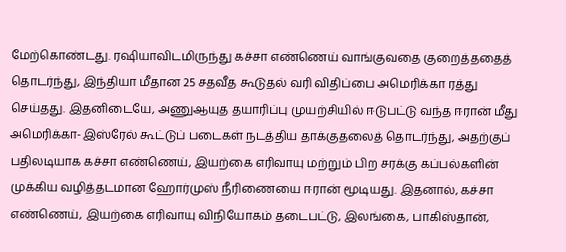மேற்கொண்டது. ரஷியாவிடமிருந்து கச்சா எண்ணெய் வாங்குவதை குறைத்ததைத் தொடர்ந்து, இந்தியா மீதான 25 சதவீத கூடுதல் வரி விதிப்பை அமெரிக்கா ரத்து செய்தது. இதனிடையே, அணுஆயுத தயாரிப்பு முயற்சியில் ஈடுபட்டு வந்த ஈரான் மீது அமெரிக்கா-இஸ்ரேல் கூட்டுப் படைகள் நடத்திய தாக்குதலைத் தொடர்ந்து, அதற்குப் பதிலடியாக கச்சா எண்ணெய், இயற்கை எரிவாயு மற்றும் பிற சரக்கு கப்பல்களின் முக்கிய வழித்தடமான ஹோர்முஸ் நீரிணையை ஈரான் மூடியது. இதனால், கச்சா எண்ணெய், இயற்கை எரிவாயு விநியோகம் தடைபட்டு, இலங்கை, பாகிஸ்தான்,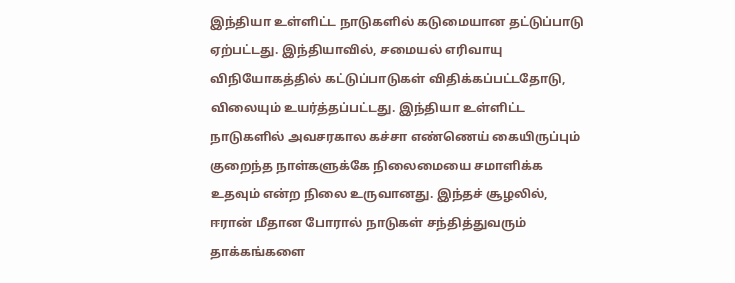இந்தியா உள்ளிட்ட நாடுகளில் கடுமையான தட்டுப்பாடு ஏற்பட்டது. இந்தியாவில், சமையல் எரிவாயு விநியோகத்தில் கட்டுப்பாடுகள் விதிக்கப்பட்டதோடு, விலையும் உயர்த்தப்பட்டது. இந்தியா உள்ளிட்ட நாடுகளில் அவசரகால கச்சா எண்ணெய் கையிருப்பும் குறைந்த நாள்களுக்கே நிலைமையை சமாளிக்க உதவும் என்ற நிலை உருவானது. இந்தச் சூழலில், ஈரான் மீதான போரால் நாடுகள் சந்தித்துவரும் தாக்கங்களை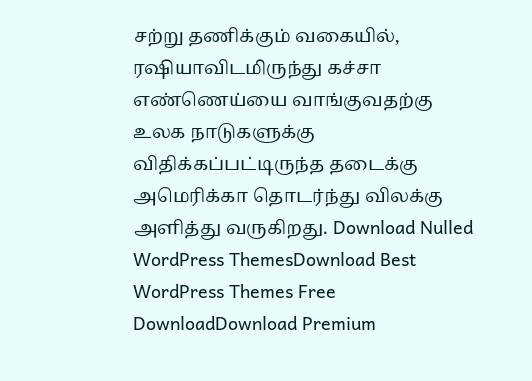சற்று தணிக்கும் வகையில், ரஷியாவிடமிருந்து கச்சா எண்ணெய்யை வாங்குவதற்கு உலக நாடுகளுக்கு விதிக்கப்பட்டிருந்த தடைக்கு அமெரிக்கா தொடர்ந்து விலக்கு அளித்து வருகிறது. Download Nulled WordPress ThemesDownload Best WordPress Themes Free DownloadDownload Premium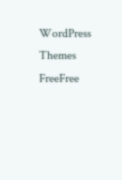WordPress Themes FreeFree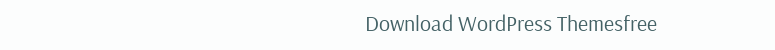Download WordPress Themesfree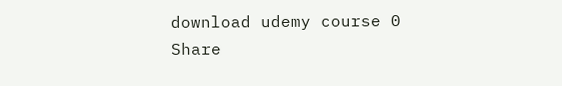download udemy course 0 Share